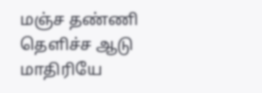மஞ்ச தண்ணி தெளிச்ச ஆடு மாதிரியே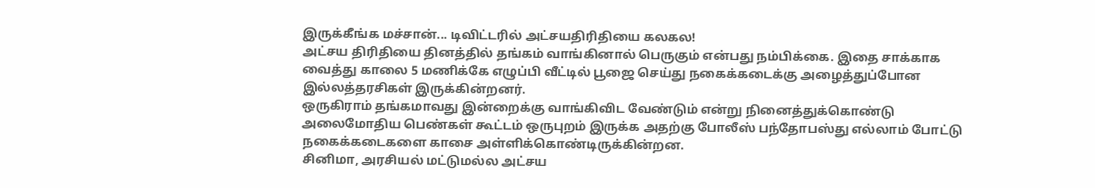இருக்கீங்க மச்சான்... டிவிட்டரில் அட்சயதிரிதியை கலகல!
அட்சய திரிதியை தினத்தில் தங்கம் வாங்கினால் பெருகும் என்பது நம்பிக்கை. இதை சாக்காக வைத்து காலை 5 மணிக்கே எழுப்பி வீட்டில் பூஜை செய்து நகைக்கடைக்கு அழைத்துப்போன இல்லத்தரசிகள் இருக்கின்றனர்.
ஒருகிராம் தங்கமாவது இன்றைக்கு வாங்கிவிட வேண்டும் என்று நினைத்துக்கொண்டு அலைமோதிய பெண்கள் கூட்டம் ஒருபுறம் இருக்க அதற்கு போலீஸ் பந்தோபஸ்து எல்லாம் போட்டு நகைக்கடைகளை காசை அள்ளிக்கொண்டிருக்கின்றன.
சினிமா, அரசியல் மட்டுமல்ல அட்சய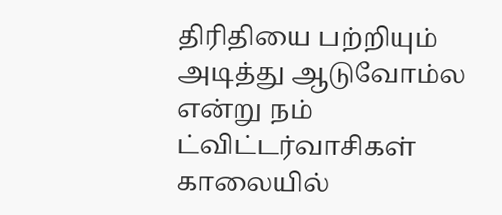திரிதியை பற்றியும் அடித்து ஆடுவோம்ல என்று நம் ட்விட்டர்வாசிகள் காலையில்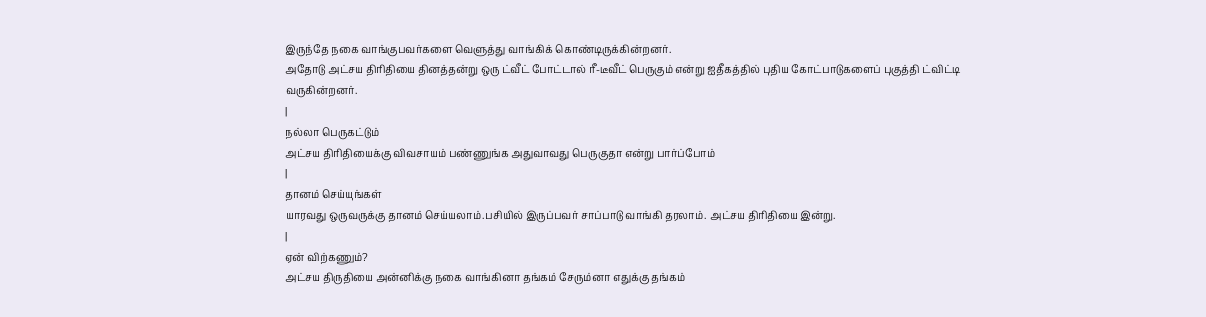இருந்தே நகை வாங்குபவர்களை வெளுத்து வாங்கிக் கொண்டிருக்கின்றனர்.
அதோடு அட்சய திரிதியை தினத்தன்று ஒரு ட்வீட் போட்டால் ரீ-டீவீட் பெருகும் என்று ஐதீகத்தில் புதிய கோட்பாடுகளைப் புகுத்தி ட்விட்டி வருகின்றனர்.
|
நல்லா பெருகட்டும்
அட்சய திரிதியைக்கு விவசாயம் பண்ணுங்க அதுவாவது பெருகுதா என்று பார்ப்போம்
|
தானம் செய்யுங்கள்
யாரவது ஒருவருக்கு தானம் செய்யலாம்.பசியில் இருப்பவர் சாப்பாடு வாங்கி தரலாம். அட்சய திரிதியை இன்று.
|
ஏன் விற்கணும்?
அட்சய திருதியை அன்னிக்கு நகை வாங்கினா தங்கம் சேரும்னா ௭துக்கு தங்கம்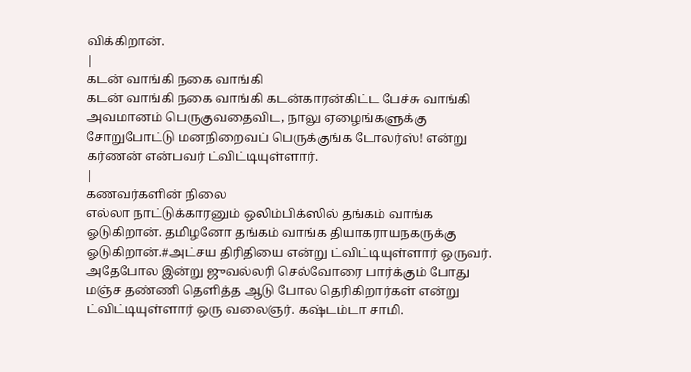விக்கிறான்.
|
கடன் வாங்கி நகை வாங்கி
கடன் வாங்கி நகை வாங்கி கடன்காரன்கிட்ட பேச்சு வாங்கி அவமானம் பெருகுவதைவிட, நாலு ஏழைங்களுக்கு சோறுபோட்டு மனநிறைவப் பெருக்குங்க டோலர்ஸ்! என்று கர்ணன் என்பவர் ட்விட்டியுள்ளார்.
|
கணவர்களின் நிலை
எல்லா நாட்டுக்காரனும் ஒலிம்பிக்ஸில் தங்கம் வாங்க ஓடுகிறான். தமிழனோ தங்கம் வாங்க தியாகராயநகருக்கு ஓடுகிறான்.#அட்சய திரிதியை என்று ட்விட்டியுள்ளார் ஒருவர். அதேபோல இன்று ஜுவல்லரி செல்வோரை பார்க்கும் போது மஞ்ச தண்ணி தெளித்த ஆடு போல தெரிகிறார்கள் என்று ட்விட்டியுள்ளார் ஒரு வலைஞர். கஷ்டம்டா சாமி.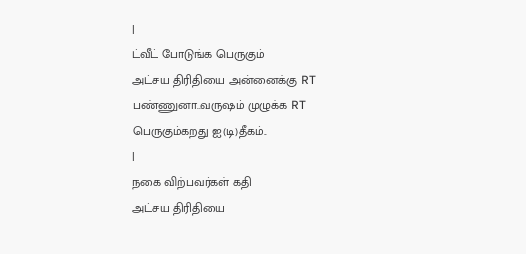|
ட்வீட் போடுங்க பெருகும்
அட்சய திரிதியை அன்னைக்கு RT பண்ணுனா..வருஷம் முழுக்க RT பெருகும்கறது ஐ(டி)தீகம்..
|
நகை விற்பவர்கள் கதி
அட்சய திரிதியை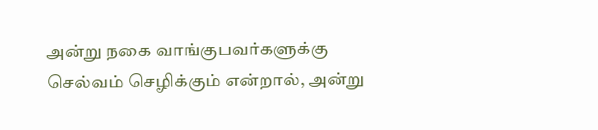அன்று நகை வாங்குபவர்களுக்கு செல்வம் செழிக்கும் என்றால், அன்று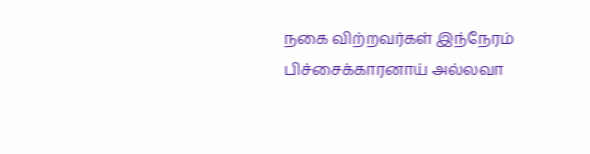நகை விற்றவர்கள் இந்நேரம் பிச்சைக்காரனாய் அல்லவா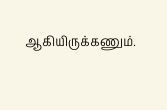ஆகியிருக்கணும்.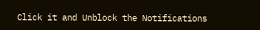Click it and Unblock the Notifications